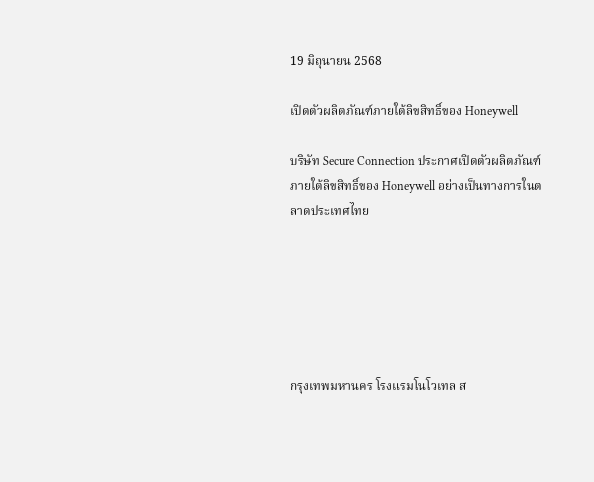19 มิถุนายน 2568

เปิดตัวผลิตภัณฑ์ภายใต้ลิขสิทธิ์ของ Honeywell

บริษัท Secure Connection ประกาศเปิดตัวผลิตภัณฑ์ภายใต้ลิขสิทธิ์ของ Honeywell อย่างเป็นทางการในตลาดประเทศไทย






กรุงเทพมหานคร โรงแรมโนโวเทล ส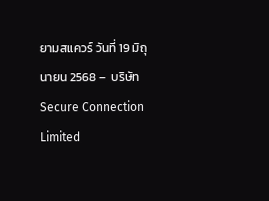ยามสแควร์ วันที่ 19 มิถุนายน 2568 –  บริษัท Secure Connection Limited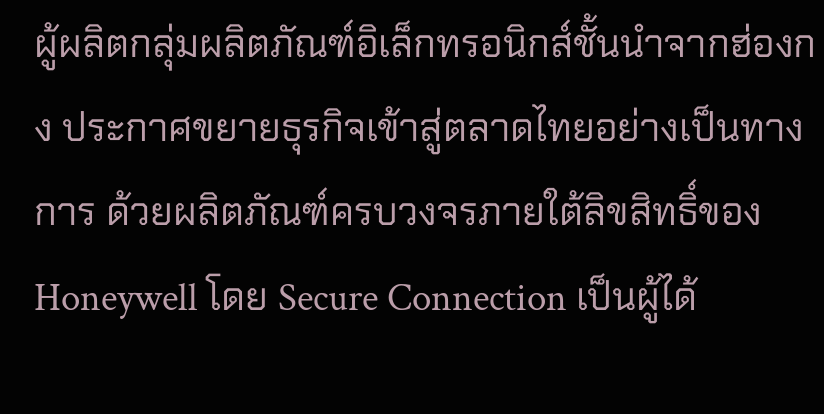ผู้ผลิตกลุ่มผลิตภัณฑ์อิเล็กทรอนิกส์ชั้นนำจากฮ่องกง ประกาศขยายธุรกิจเข้าสู่ตลาดไทยอย่างเป็นทางการ ด้วยผลิตภัณฑ์ครบวงจรภายใต้ลิขสิทธิ์ของ Honeywell โดย Secure Connection เป็นผู้ได้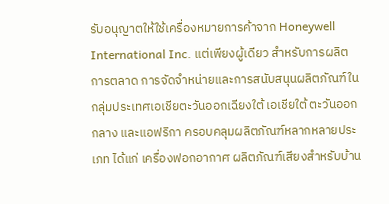รับอนุญาตให้ใช้เครื่องหมายการค้าจาก Honeywell International Inc. แต่เพียงผู้เดียว สำหรับการผลิต การตลาด การจัดจำหน่ายและการสนับสนุนผลิตภัณฑ์ในกลุ่มประเทศเอเชียตะวันออกเฉียงใต้ เอเชียใต้ ตะวันออกกลาง และแอฟริกา ครอบคลุมผลิตภัณฑ์หลากหลายประเภท ได้แก่ เครื่องฟอกอากาศ ผลิตภัณฑ์เสียงสำหรับบ้าน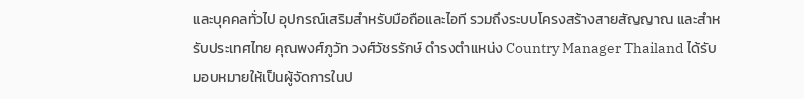และบุคคลทั่วไป อุปกรณ์เสริมสำหรับมือถือและไอที รวมถึงระบบโครงสร้างสายสัญญาณ และสำหรับประเทศไทย คุณพงศ์ภูวัท วงศ์วัชรรักษ์ ดำรงตำแหน่ง Country Manager Thailand ได้รับมอบหมายให้เป็นผู้จัดการในป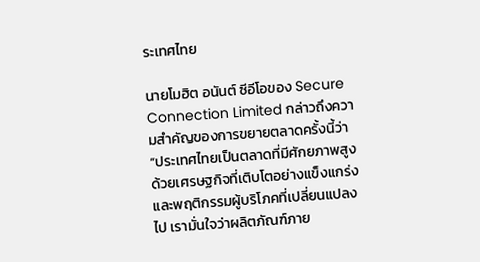ระเทศไทย

นายโมฮิต อนันต์ ซีอีโอของ Secure Connection Limited กล่าวถึงความสำคัญของการขยายตลาดครั้งนี้ว่า “ประเทศไทยเป็นตลาดที่มีศักยภาพสูง ด้วยเศรษฐกิจที่เติบโตอย่างแข็งแกร่ง และพฤติกรรมผู้บริโภคที่เปลี่ยนแปลงไป เรามั่นใจว่าผลิตภัณฑ์ภาย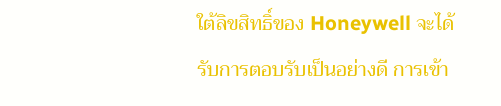ใต้ลิขสิทธิ์ของ Honeywell จะได้รับการตอบรับเป็นอย่างดี การเข้า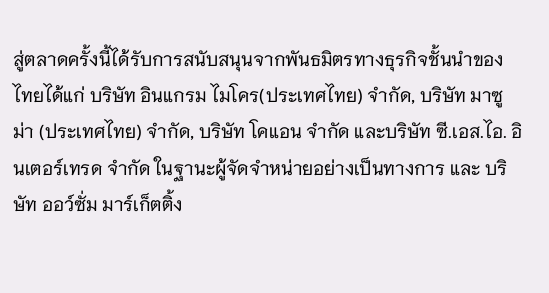สู่ตลาดครั้งนี้ได้รับการสนับสนุนจากพันธมิตรทางธุรกิจชั้นนำของไทยได้แก่ บริษัท อินแกรม ไมโคร(ประเทศไทย) จำกัด, บริษัท มาซูม่า (ประเทศไทย) จำกัด, บริษัท โคแอน จำกัด และบริษัท ซี.เอส.ไอ. อินเตอร์เทรด จำกัด ในฐานะผู้จัดจำหน่ายอย่างเป็นทางการ และ บริษัท ออว์ซั่ม มาร์เก็ตติ้ง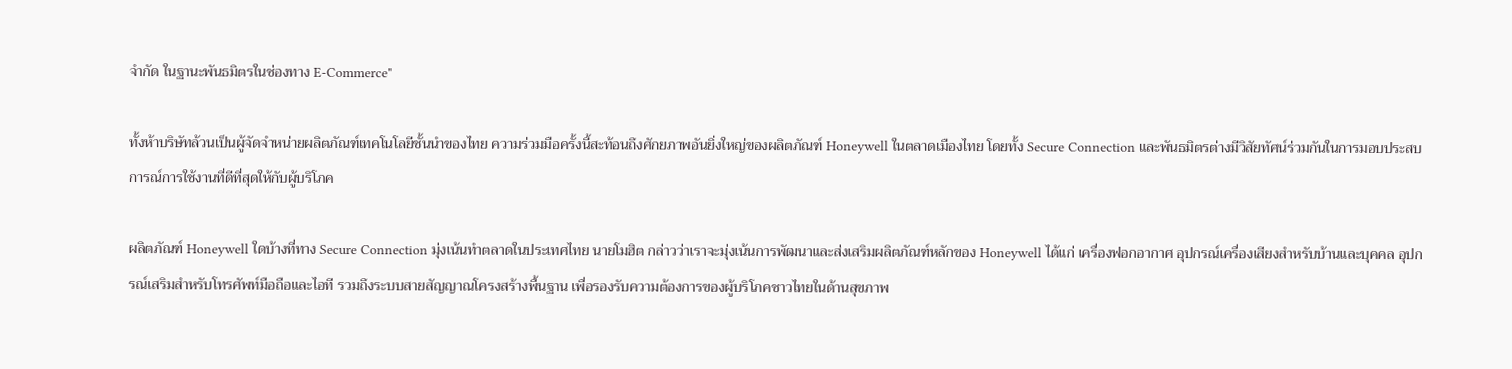จำกัด ในฐานะพันธมิตรในช่องทาง E-Commerce"

ทั้งห้าบริษัทล้วนเป็นผู้จัดจำหน่ายผลิตภัณฑ์เทคโนโลยีชั้นนำของไทย ความร่วมมือครั้งนี้สะท้อนถึงศักยภาพอันยิ่งใหญ่ของผลิตภัณฑ์ Honeywell ในตลาดเมืองไทย โดยทั้ง Secure Connection และพันธมิตรต่างมีวิสัยทัศน์ร่วมกันในการมอบประสบการณ์การใช้งานที่ดีที่สุดให้กับผู้บริโภค

ผลิตภัณฑ์ Honeywell ใดบ้างที่ทาง Secure Connection มุ่งเน้นทำตลาดในประเทศไทย นายโมฮิต กล่าวว่าเราจะมุ่งเน้นการพัฒนาและส่งเสริมผลิตภัณฑ์หลักของ Honeywell ได้แก่ เครื่องฟอกอากาศ อุปกรณ์เครื่องเสียงสำหรับบ้านและบุคคล อุปกรณ์เสริมสำหรับโทรศัพท์มือถือและไอที รวมถึงระบบสายสัญญาณโครงสร้างพื้นฐาน เพื่อรองรับความต้องการของผู้บริโภคชาวไทยในด้านสุขภาพ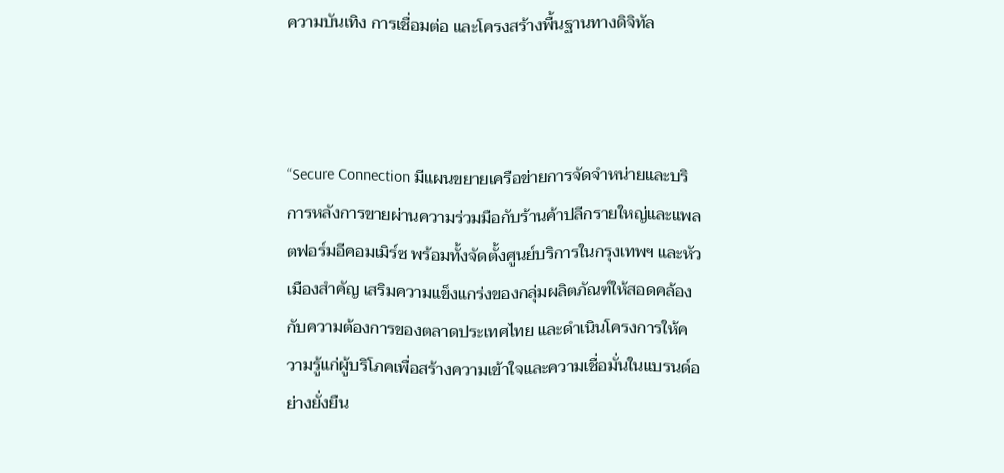ความบันเทิง การเชื่อมต่อ และโครงสร้างพื้นฐานทางดิจิทัล



“Secure Connection มีแผนขยายเครือข่ายการจัดจำหน่ายและบริการหลังการขายผ่านความร่วมมือกับร้านค้าปลีกรายใหญ่และแพลตฟอร์มอีคอมเมิร์ซ พร้อมทั้งจัดตั้งศูนย์บริการในกรุงเทพฯ และหัวเมืองสำคัญ เสริมความแข็งแกร่งของกลุ่มผลิตภัณฑ์ให้สอดคล้องกับความต้องการของตลาดประเทศไทย และดำเนินโครงการให้ความรู้แก่ผู้บริโภคเพื่อสร้างความเข้าใจและความเชื่อมั่นในแบรนด์อย่างยั่งยืน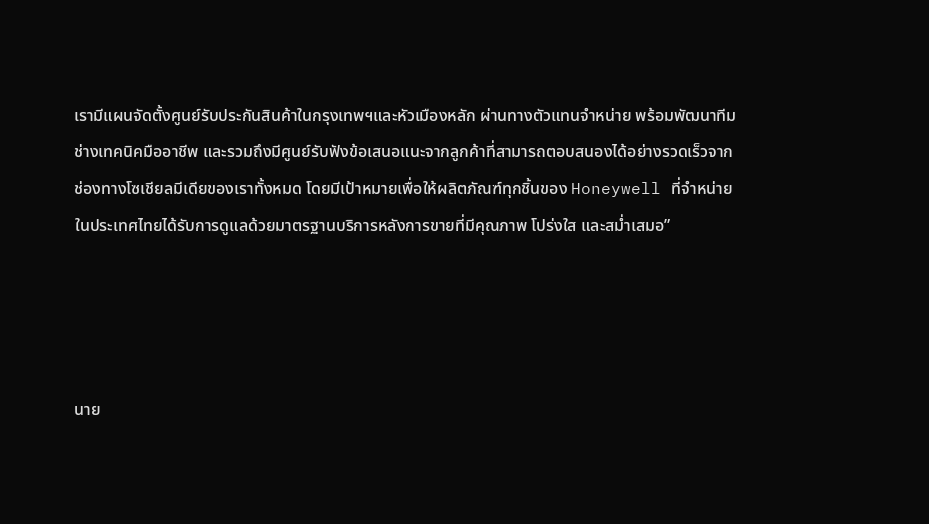เรามีแผนจัดตั้งศูนย์รับประกันสินค้าในกรุงเทพฯและหัวเมืองหลัก ผ่านทางตัวแทนจำหน่าย พร้อมพัฒนาทีมช่างเทคนิคมืออาชีพ และรวมถึงมีศูนย์รับฟังข้อเสนอแนะจากลูกค้าที่สามารถตอบสนองได้อย่างรวดเร็วจากช่องทางโซเชียลมีเดียของเราทั้งหมด โดยมีเป้าหมายเพื่อให้ผลิตภัณฑ์ทุกชิ้นของ Honeywell ที่จำหน่ายในประเทศไทยได้รับการดูแลด้วยมาตรฐานบริการหลังการขายที่มีคุณภาพ โปร่งใส และสม่ำเสมอ”




นาย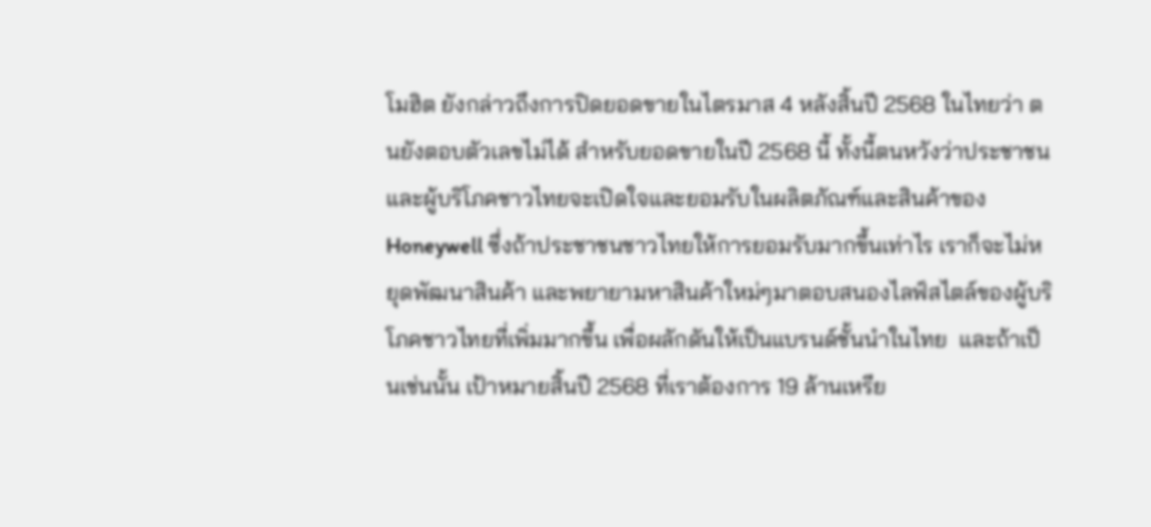โมฮิต ยังกล่าวถึงการปิดยอดขายในไตรมาส 4 หลังสิ้นปี 2568 ในไทยว่า ตนยังตอบตัวเลขไม่ได้ สำหรับยอดขายในปี 2568 นี้ ทั้งนี้ตนหวังว่าประชาชนและผู้บริโภคชาวไทยจะเปิดใจและยอมรับในผลิตภัณฑ์และสินค้าของ Honeywell ซึ่งถ้าประชาชนชาวไทยให้การยอมรับมากขึ้นเท่าไร เราก็จะไม่หยุดพัฒนาสินค้า และพยายามหาสินค้าใหม่ๆมาตอบสนองไลฟ์สไตล์ของผู้บริโภคชาวไทยที่เพิ่มมากขึ้น เพื่อผลักดันให้เป็นแบรนด์ชั้นนำในไทย  และถ้าเป็นเช่นนั้น เป้าหมายสิ้นปี 2568 ที่เราต้องการ 19 ล้านเหรีย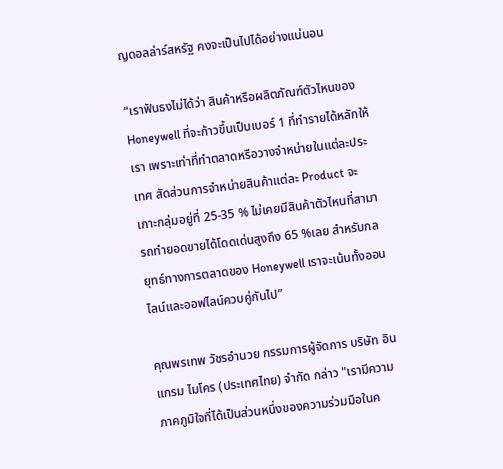ญดอลล่าร์สหรัฐ คงจะเป็นไปได้อย่างแน่นอน

“เราฟันธงไม่ได้ว่า สินค้าหรือผลิตภัณฑ์ตัวไหนของ Honeywell ที่จะก้าวขึ้นเป็นเบอร์ 1 ที่ทำรายได้หลักให้เรา เพราะเท่าที่ทำตลาดหรือวางจำหน่ายในแต่ละประเทศ สัดส่วนการจำหน่ายสินค้าแต่ละ Product จะเกาะกลุ่มอยู่ที่ 25-35 % ไม่เคยมีสินค้าตัวไหนที่สามารถทำยอดขายได้โดดเด่นสูงถึง 65 %เลย สำหรับกลยุทธ์ทางการตลาดของ Honeywell เราจะเน้นทั้งออนไลน์และออฟไลน์ควบคู่กันไป”

คุณพรเทพ วัชรอำนวย กรรมการผู้จัดการ บริษัท อินแกรม ไมโคร (ประเทศไทย) จำกัด กล่าว "เรามีความภาคภูมิใจที่ได้เป็นส่วนหนึ่งของความร่วมมือในค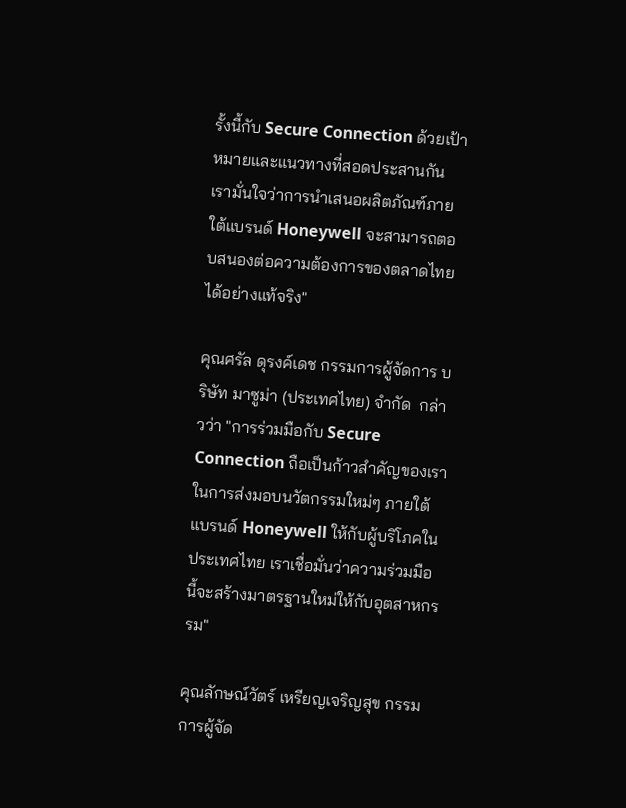รั้งนี้กับ Secure Connection ด้วยเป้าหมายและแนวทางที่สอดประสานกัน เรามั่นใจว่าการนำเสนอผลิตภัณฑ์ภายใต้แบรนด์ Honeywell จะสามารถตอบสนองต่อความต้องการของตลาดไทยได้อย่างแท้จริง"

คุณศรัล ดุรงค์เดช กรรมการผู้จัดการ บริษัท มาซูม่า (ประเทศไทย) จำกัด  กล่าวว่า "การร่วมมือกับ Secure Connection ถือเป็นก้าวสำคัญของเราในการส่งมอบนวัตกรรมใหม่ๆ ภายใต้แบรนด์ Honeywell ให้กับผู้บริโภคในประเทศไทย เราเชื่อมั่นว่าความร่วมมือนี้จะสร้างมาตรฐานใหม่ให้กับอุตสาหกรรม"

คุณลักษณ์วัตร์ เหรียญเจริญสุข กรรมการผู้จัด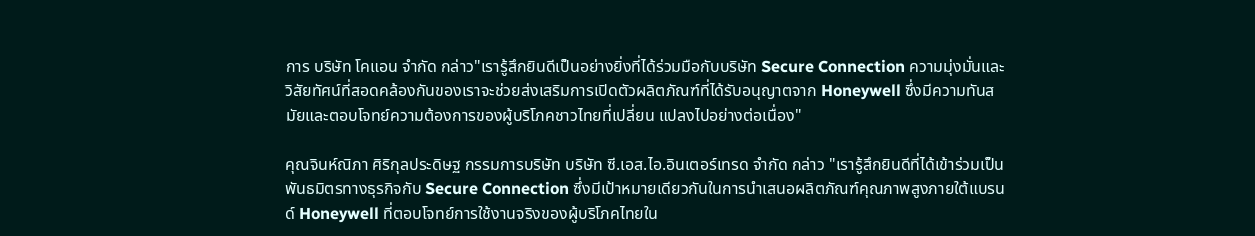การ บริษัท โคแอน จำกัด กล่าว"เรารู้สึกยินดีเป็นอย่างยิ่งที่ได้ร่วมมือกับบริษัท Secure Connection ความมุ่งมั่นและวิสัยทัศน์ที่สอดคล้องกันของเราจะช่วยส่งเสริมการเปิดตัวผลิตภัณฑ์ที่ได้รับอนุญาตจาก Honeywell ซึ่งมีความทันสมัยและตอบโจทย์ความต้องการของผู้บริโภคชาวไทยที่เปลี่ยน แปลงไปอย่างต่อเนื่อง"

คุณจินห์ณิภา ศิริกุลประดิษฐ กรรมการบริษัท บริษัท ซี.เอส.ไอ.อินเตอร์เทรด จำกัด กล่าว "เรารู้สึกยินดีที่ได้เข้าร่วมเป็นพันธมิตรทางธุรกิจกับ Secure Connection ซึ่งมีเป้าหมายเดียวกันในการนำเสนอผลิตภัณฑ์คุณภาพสูงภายใต้แบรนด์ Honeywell ที่ตอบโจทย์การใช้งานจริงของผู้บริโภคไทยใน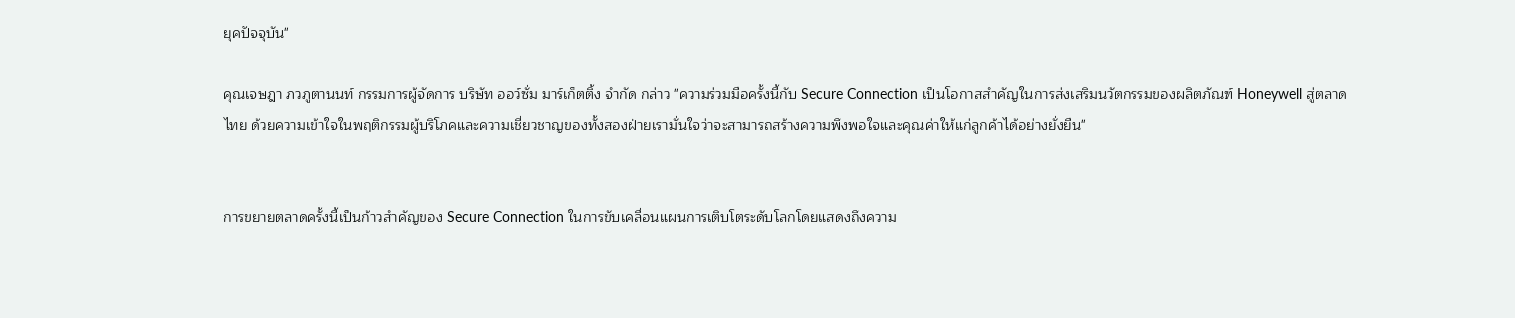ยุคปัจจุบัน"

คุณเจษฎา ภวภูตานนท์ กรรมการผู้จัดการ บริษัท ออว์ซั่ม มาร์เก็ตติ้ง จำกัด กล่าว "ความร่วมมือครั้งนี้กับ Secure Connection เป็นโอกาสสำคัญในการส่งเสริมนวัตกรรมของผลิตภัณฑ์ Honeywell สู่ตลาดไทย ด้วยความเข้าใจในพฤติกรรมผู้บริโภคและความเชี่ยวชาญของทั้งสองฝ่ายเรามั่นใจว่าจะสามารถสร้างความพึงพอใจและคุณค่าให้แก่ลูกค้าได้อย่างยั่งยืน"


การขยายตลาดครั้งนี้เป็นก้าวสำคัญของ Secure Connection ในการขับเคลื่อนแผนการเติบโตระดับโลกโดยแสดงถึงความ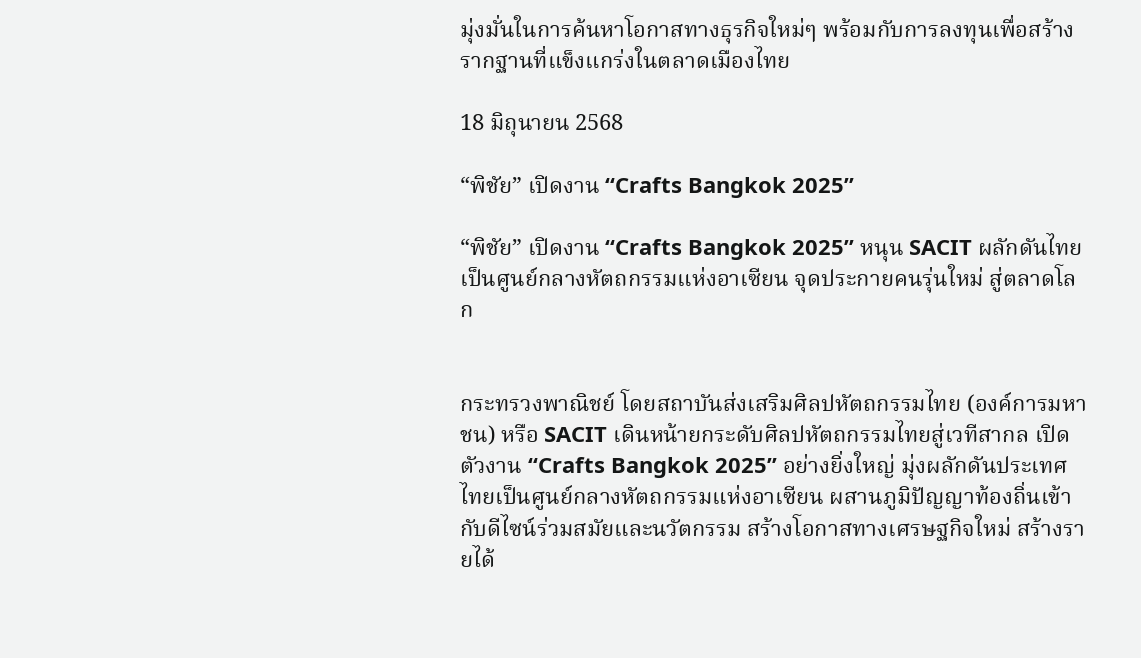มุ่งมั่นในการค้นหาโอกาสทางธุรกิจใหม่ๆ พร้อมกับการลงทุนเพื่อสร้างรากฐานที่แข็งแกร่งในตลาดเมืองไทย

18 มิถุนายน 2568

“พิชัย” เปิดงาน “Crafts Bangkok 2025”

“พิชัย” เปิดงาน “Crafts Bangkok 2025” หนุน SACIT ผลักดันไทยเป็นศูนย์กลางหัตถกรรมแห่งอาเซียน จุดประกายคนรุ่นใหม่ สู่ตลาดโลก


กระทรวงพาณิชย์ โดยสถาบันส่งเสริมศิลปหัตถกรรมไทย (องค์การมหาชน) หรือ SACIT เดินหน้ายกระดับศิลปหัตถกรรมไทยสู่เวทีสากล เปิดตัวงาน “Crafts Bangkok 2025” อย่างยิ่งใหญ่ มุ่งผลักดันประเทศไทยเป็นศูนย์กลางหัตถกรรมแห่งอาเซียน ผสานภูมิปัญญาท้องถิ่นเข้ากับดีไซน์ร่วมสมัยและนวัตกรรม สร้างโอกาสทางเศรษฐกิจใหม่ สร้างรายได้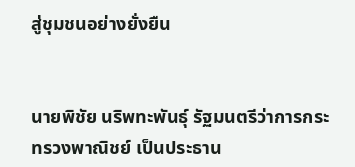สู่ชุมชนอย่างยั่งยืน


นายพิชัย นริพทะพันธุ์ รัฐมนตรีว่าการกระทรวงพาณิชย์ เป็นประธาน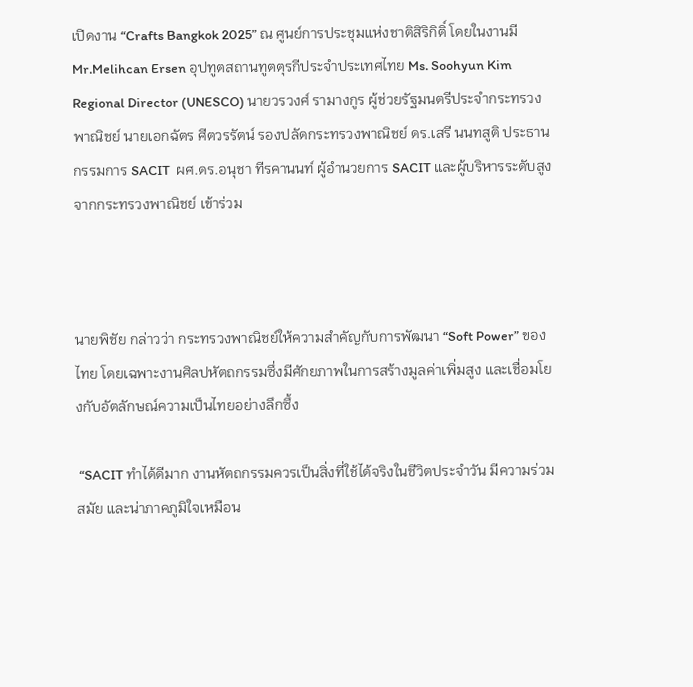เปิดงาน “Crafts Bangkok 2025” ณ ศูนย์การประชุมแห่งชาติสิริกิติ์ โดยในงานมี Mr.Melihcan Ersen อุปทูตสถานทูตตุรกีประจำประเทศไทย Ms. Soohyun Kim Regional Director (UNESCO) นายวรวงศ์ รามางกูร ผู้ช่วยรัฐมนตรีประจำกระทรวงพาณิชย์ นายเอกฉัตร ศีตวรรัตน์ รองปลัดกระทรวงพาณิชย์ ดร.เสรี นนทสูติ ประธานกรรมการ SACIT  ผศ.ดร.อนุชา ทีรคานนท์ ผู้อำนวยการ SACIT และผู้บริหารระดับสูงจากกระทรวงพาณิชย์ เข้าร่วม



นายพิชัย กล่าวว่า กระทรวงพาณิชย์ให้ความสำคัญกับการพัฒนา “Soft Power” ของไทย โดยเฉพาะงานศิลปหัตถกรรมซึ่งมีศักยภาพในการสร้างมูลค่าเพิ่มสูง และเชื่อมโยงกับอัตลักษณ์ความเป็นไทยอย่างลึกซึ้ง

 “SACIT ทำได้ดีมาก งานหัตถกรรมควรเป็นสิ่งที่ใช้ได้จริงในชีวิตประจำวัน มีความร่วมสมัย และน่าภาคภูมิใจเหมือน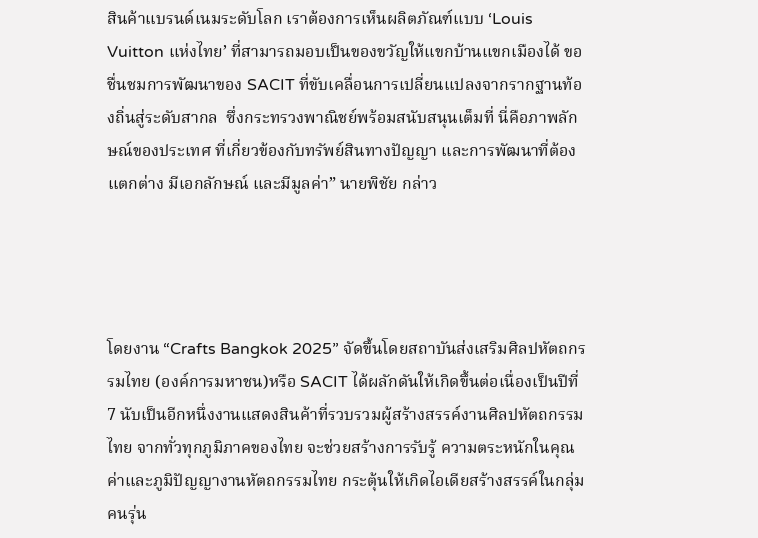สินค้าแบรนด์เนมระดับโลก เราต้องการเห็นผลิตภัณฑ์แบบ ‘Louis Vuitton แห่งไทย’ ที่สามารถมอบเป็นของขวัญให้แขกบ้านแขกเมืองได้ ขอชื่นชมการพัฒนาของ SACIT ที่ขับเคลื่อนการเปลี่ยนแปลงจากรากฐานท้องถิ่นสู่ระดับสากล  ซึ่งกระทรวงพาณิชย์พร้อมสนับสนุนเต็มที่ นี่คือภาพลักษณ์ของประเทศ ที่เกี่ยวข้องกับทรัพย์สินทางปัญญา และการพัฒนาที่ต้องแตกต่าง มีเอกลักษณ์ และมีมูลค่า” นายพิชัย กล่าว




โดยงาน “Crafts Bangkok 2025” จัดขึ้นโดยสถาบันส่งเสริมศิลปหัตถกรรมไทย (องค์การมหาชน)หรือ SACIT ได้ผลักดันให้เกิดขึ้นต่อเนื่องเป็นปีที่ 7 นับเป็นอีกหนึ่งงานแสดงสินค้าที่รวบรวมผู้สร้างสรรค์งานศิลปหัตถกรรมไทย จากทั่วทุกภูมิภาคของไทย จะช่วยสร้างการรับรู้ ความตระหนักในคุณค่าและภูมิปัญญางานหัตถกรรมไทย กระตุ้นให้เกิดไอเดียสร้างสรรค์ในกลุ่มคนรุ่น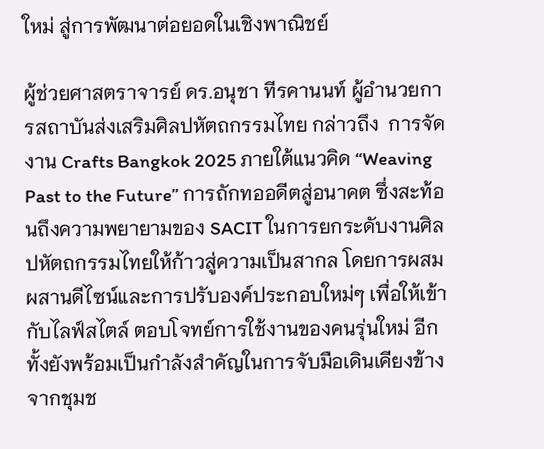ใหม่ สู่การพัฒนาต่อยอดในเชิงพาณิชย์

ผู้ช่วยศาสตราจารย์ ดร.อนุชา ทีรคานนท์ ผู้อำนวยการสถาบันส่งเสริมศิลปหัตถกรรมไทย กล่าวถึง  การจัดงาน Crafts Bangkok 2025 ภายใต้แนวคิด “Weaving Past to the Future” การถักทออดีตสู่อนาคต ซึ่งสะท้อนถึงความพยายามของ SACIT ในการยกระดับงานศิลปหัตถกรรมไทยให้ก้าวสู่ความเป็นสากล โดยการผสมผสานดีไซน์และการปรับองค์ประกอบใหม่ๆ เพื่อให้เข้ากับไลฟ์สไตล์ ตอบโจทย์การใช้งานของคนรุ่นใหม่ อีกทั้งยังพร้อมเป็นกำลังสำคัญในการจับมือเดินเคียงข้างจากชุมช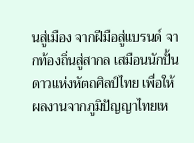นสู่เมือง จากฝีมือสู่แบรนด์ จากท้องถิ่นสู่สากล เสมือนนักปั้นดาวแห่งหัตถศิลป์ไทย เพื่อให้ผลงานจากภูมิปัญญาไทยเห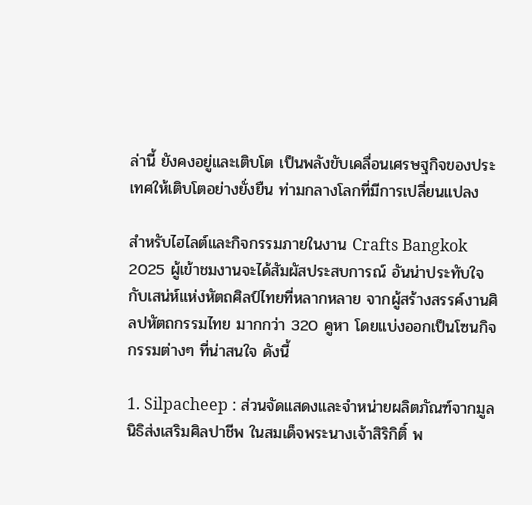ล่านี้ ยังคงอยู่และเติบโต เป็นพลังขับเคลื่อนเศรษฐกิจของประเทศให้เติบโตอย่างยั่งยืน ท่ามกลางโลกที่มีการเปลี่ยนแปลง

สำหรับไฮไลต์และกิจกรรมภายในงาน Crafts Bangkok 2025 ผู้เข้าชมงานจะได้สัมผัสประสบการณ์ อันน่าประทับใจกับเสน่ห์แห่งหัตถศิลป์ไทยที่หลากหลาย จากผู้สร้างสรรค์งานศิลปหัตถกรรมไทย มากกว่า 320 คูหา โดยแบ่งออกเป็นโซนกิจกรรมต่างๆ ที่น่าสนใจ ดังนี้

1. Silpacheep : ส่วนจัดแสดงและจำหน่ายผลิตภัณฑ์จากมูลนิธิส่งเสริมศิลปาชีพ ในสมเด็จพระนางเจ้าสิริกิติ์ พ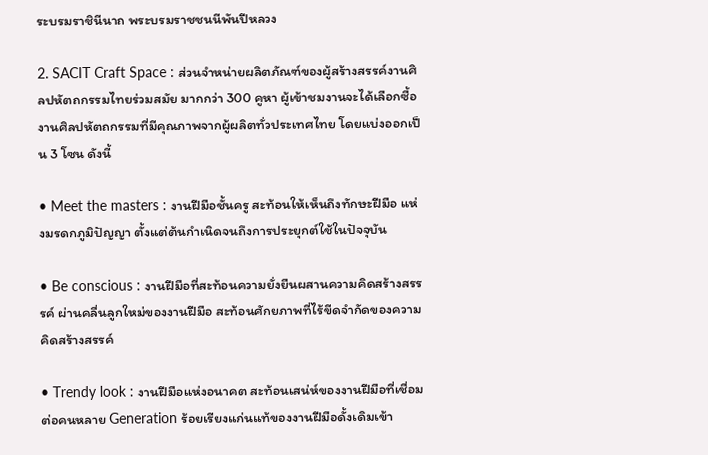ระบรมราชินีนาถ พระบรมราชชนนีพันปีหลวง

2. SACIT Craft Space : ส่วนจำหน่ายผลิตภัณฑ์ของผู้สร้างสรรค์งานศิลปหัตถกรรมไทยร่วมสมัย มากกว่า 300 คูหา ผู้เข้าชมงานจะได้เลือกซื้องานศิลปหัตถกรรมที่มีคุณภาพจากผู้ผลิตทั่วประเทศไทย โดยแบ่งออกเป็น 3 โซน ดังนี้

• Meet the masters : งานฝีมือชั้นครู สะท้อนให้เห็นถึงทักษะฝีมือ แห่งมรดกภูมิปัญญา ตั้งแต่ต้นกำเนิดจนถึงการประยุกต์ใช้ในปัจจุบัน

• Be conscious : งานฝีมือที่สะท้อนความยั่งยืนผสานความคิดสร้างสรรรค์ ผ่านคลื่นลูกใหม่ของงานฝีมือ สะท้อนศักยภาพที่ไร้ขีดจำกัดของความคิดสร้างสรรค์

• Trendy look : งานฝีมือแห่งอนาคต สะท้อนเสน่ห์ของงานฝีมือที่เชื่อมต่อคนหลาย Generation ร้อยเรียงแก่นแท้ของงานฝีมือดั้งเดิมเข้า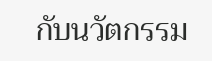กับนวัตกรรม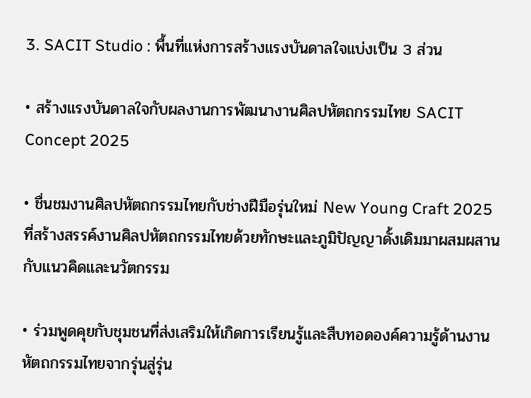3. SACIT Studio : พื้นที่แห่งการสร้างแรงบันดาลใจแบ่งเป็น 3 ส่วน

• สร้างแรงบันดาลใจกับผลงานการพัฒนางานศิลปหัตถกรรมไทย SACIT Concept 2025

• ชื่นชมงานศิลปหัตถกรรมไทยกับช่างฝีมือรุ่นใหม่ New Young Craft 2025 ที่สร้างสรรค์งานศิลปหัตถกรรมไทยด้วยทักษะและภูมิปัญญาดั้งเดิมมาผสมผสานกับแนวคิดและนวัตกรรม

• ร่วมพูดคุยกับชุมชนที่ส่งเสริมให้เกิดการเรียนรู้และสืบทอดองค์ความรู้ด้านงานหัตถกรรมไทยจากรุ่นสู่รุ่น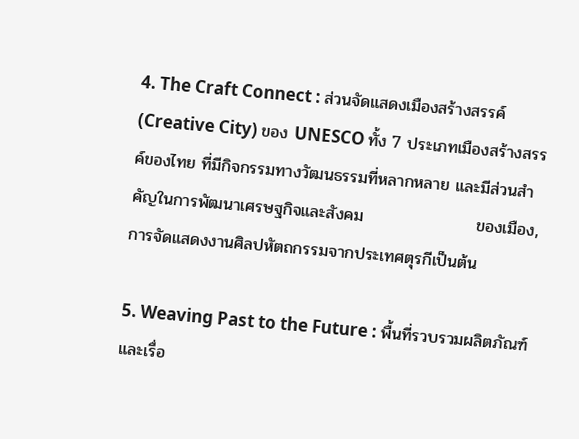4. The Craft Connect : ส่วนจัดแสดงเมืองสร้างสรรค์ (Creative City) ของ UNESCO ทั้ง 7 ประเภทเมืองสร้างสรรค์ของไทย ที่มีกิจกรรมทางวัฒนธรรมที่หลากหลาย และมีส่วนสำคัญในการพัฒนาเศรษฐกิจและสังคม                   ของเมือง, การจัดแสดงงานศิลปหัตถกรรมจากประเทศตุรกีเป็นต้น

5. Weaving Past to the Future : พื้นที่รวบรวมผลิตภัณฑ์ และเรื่อ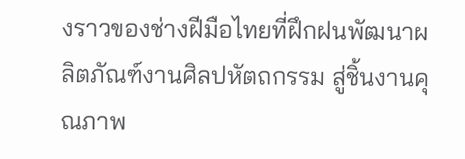งราวของช่างฝีมือไทยที่ฝึกฝนพัฒนาผลิตภัณฑ์งานศิลปหัตถกรรม สู่ชิ้นงานคุณภาพ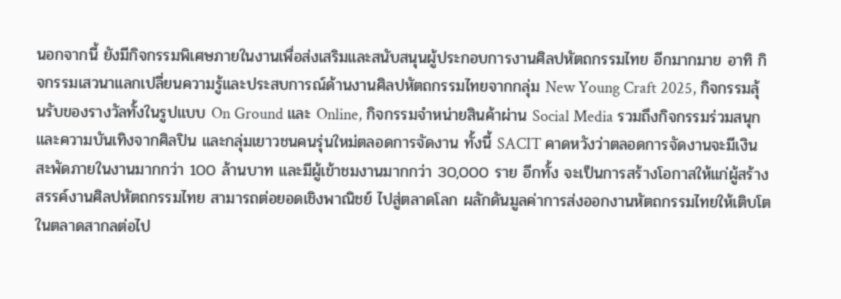นอกจากนี้ ยังมีกิจกรรมพิเศษภายในงานเพื่อส่งเสริมและสนับสนุนผู้ประกอบการงานศิลปหัตถกรรมไทย อีกมากมาย อาทิ กิจกรรมเสวนาแลกเปลี่ยนความรู้และประสบการณ์ด้านงานศิลปหัตถกรรมไทยจากกลุ่ม New Young Craft 2025, กิจกรรมลุ้นรับของรางวัลทั้งในรูปแบบ On Ground และ Online, กิจกรรมจำหน่ายสินค้าผ่าน Social Media รวมถึงกิจกรรมร่วมสนุกและความบันเทิงจากศิลปิน และกลุ่มเยาวชนคนรุ่นใหม่ตลอดการจัดงาน ทั้งนี้ SACIT คาดหวังว่าตลอดการจัดงานจะมีเงินสะพัดภายในงานมากกว่า 100 ล้านบาท และมีผู้เข้าชมงานมากกว่า 30,000 ราย อีกทั้ง จะเป็นการสร้างโอกาสให้แก่ผู้สร้างสรรค์งานศิลปหัตถกรรมไทย สามารถต่อยอดเชิงพาณิชย์ ไปสู่ตลาดโลก ผลักดันมูลค่าการส่งออกงานหัตถกรรมไทยให้เติบโตในตลาดสากลต่อไป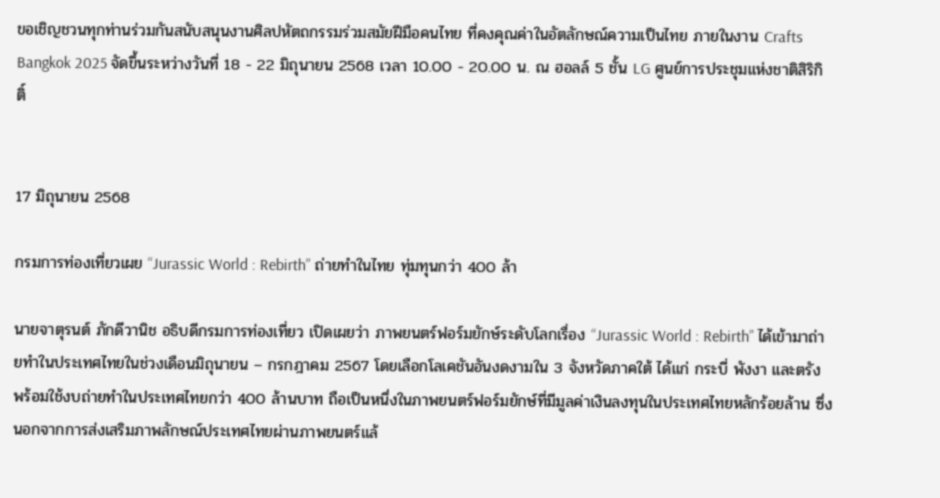ขอเชิญชวนทุกท่านร่วมกันสนับสนุนงานศิลปหัตถกรรมร่วมสมัยฝีมือคนไทย ที่คงคุณค่าในอัตลักษณ์ความเป็นไทย ภายในงาน Crafts Bangkok 2025 จัดขึ้นระหว่างวันที่ 18 - 22 มิถุนายน 2568 เวลา 10.00 - 20.00 น. ณ ฮอลล์ 5 ชั้น LG ศูนย์การประชุมแห่งชาติสิริกิติ์


17 มิถุนายน 2568

กรมการท่องเที่ยวเผย “Jurassic World : Rebirth” ถ่ายทำในไทย ทุ่มทุนกว่า 400 ล้า

นายจาตุรนต์ ภักดีวานิช อธิบดีกรมการท่องเที่ยว เปิดเผยว่า ภาพยนตร์ฟอร์มยักษ์ระดับโลกเรื่อง “Jurassic World : Rebirth” ได้เข้ามาถ่ายทำในประเทศไทยในช่วงเดือนมิถุนายน – กรกฎาคม 2567 โดยเลือกโลเคชันอันงดงามใน 3 จังหวัดภาคใต้ ได้แก่ กระบี่ พังงา และตรัง พร้อมใช้งบถ่ายทำในประเทศไทยกว่า 400 ล้านบาท ถือเป็นหนึ่งในภาพยนตร์ฟอร์มยักษ์ที่มีมูลค่าเงินลงทุนในประเทศไทยหลักร้อยล้าน ซึ่งนอกจากการส่งเสริมภาพลักษณ์ประเทศไทยผ่านภาพยนตร์แล้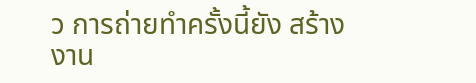ว การถ่ายทำครั้งนี้ยัง สร้างงาน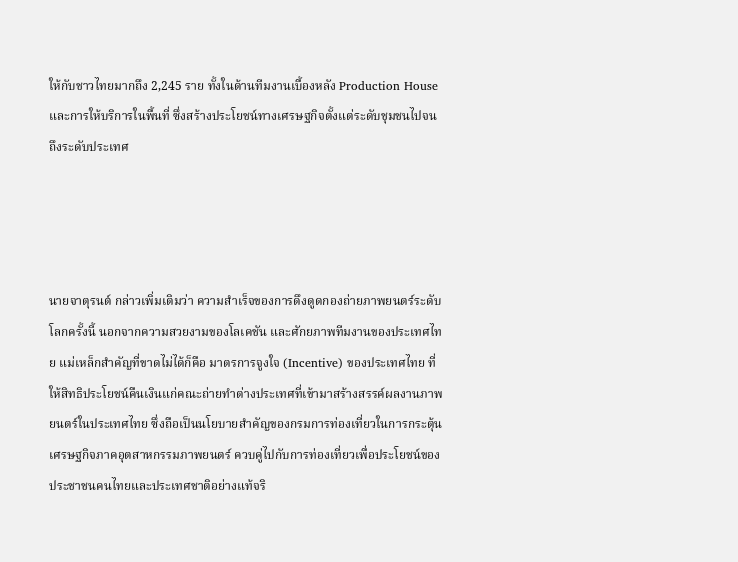ให้กับชาวไทยมากถึง 2,245 ราย ทั้งในด้านทีมงานเบื้องหลัง Production House และการให้บริการในพื้นที่ ซึ่งสร้างประโยชน์ทางเศรษฐกิจตั้งแต่ระดับชุมชนไปจนถึงระดับประเทศ




นายจาตุรนต์ กล่าวเพิ่มเติมว่า ความสำเร็จของการดึงดูดกองถ่ายภาพยนตร์ระดับโลกครั้งนี้ นอกจากความสวยงามของโลเคชัน และศักยภาพทีมงานของประเทศไทย แม่เหล็กสำคัญที่ขาดไม่ได้ก็คือ มาตรการจูงใจ (Incentive) ของประเทศไทย ที่ให้สิทธิประโยชน์คืนเงินแก่คณะถ่ายทำต่างประเทศที่เข้ามาสร้างสรรค์ผลงานภาพยนตร์ในประเทศไทย ซึ่งถือเป็นนโยบายสำคัญของกรมการท่องเที่ยวในการกระตุ้นเศรษฐกิจภาคอุตสาหกรรมภาพยนตร์ ควบคู่ไปกับการท่องเที่ยวเพื่อประโยชน์ของประชาชนคนไทยและประเทศชาติอย่างแท้จริ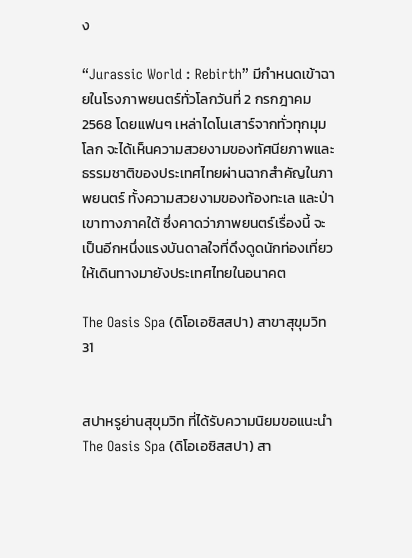ง

“Jurassic World : Rebirth” มีกำหนดเข้าฉายในโรงภาพยนตร์ทั่วโลกวันที่ 2 กรกฎาคม 2568 โดยแฟนๆ เหล่าไดโนเสาร์จากทั่วทุกมุมโลก จะได้เห็นความสวยงามของทัศนียภาพและธรรมชาติของประเทศไทยผ่านฉากสำคัญในภาพยนตร์ ทั้งความสวยงามของท้องทะเล และป่าเขาทางภาคใต้ ซึ่งคาดว่าภาพยนตร์เรื่องนี้ จะเป็นอีกหนึ่งแรงบันดาลใจที่ดึงดูดนักท่องเที่ยวให้เดินทางมายังประเทศไทยในอนาคต

The Oasis Spa (ดิโอเอซิสสปา) สาขาสุขุมวิท 31


สปาหรูย่านสุขุมวิท ที่ได้รับความนิยมขอแนะนำThe Oasis Spa (ดิโอเอซิสสปา) สา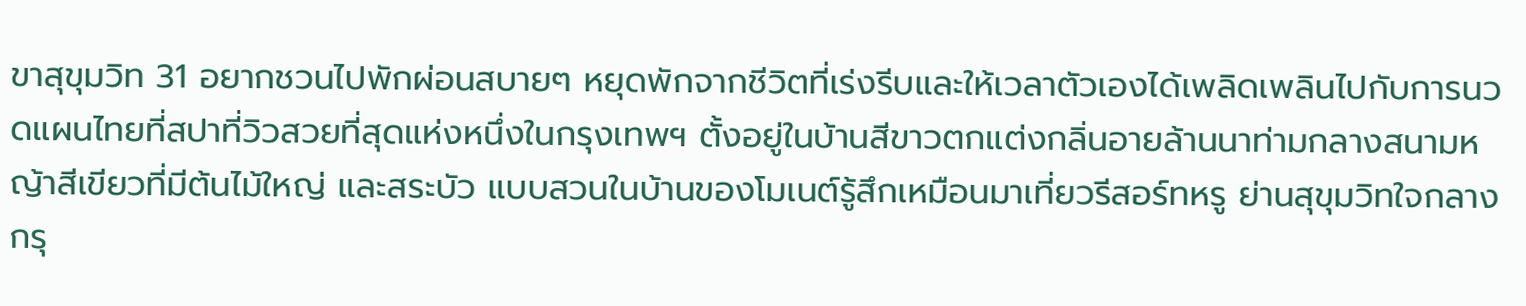ขาสุขุมวิท 31 อยากชวนไปพักผ่อนสบายๆ หยุดพักจากชีวิตที่เร่งรีบและให้เวลาตัวเองได้เพลิดเพลินไปกับการนวดแผนไทยที่สปาที่วิวสวยที่สุดแห่งหนึ่งในกรุงเทพฯ ตั้งอยู่ในบ้านสีขาวตกแต่งกลิ่นอายล้านนาท่ามกลางสนามหญ้าสีเขียวที่มีต้นไม้ใหญ่ และสระบัว แบบสวนในบ้านของโมเนต์รู้สึกเหมือนมาเที่ยวรีสอร์ทหรู ย่านสุขุมวิทใจกลางกรุ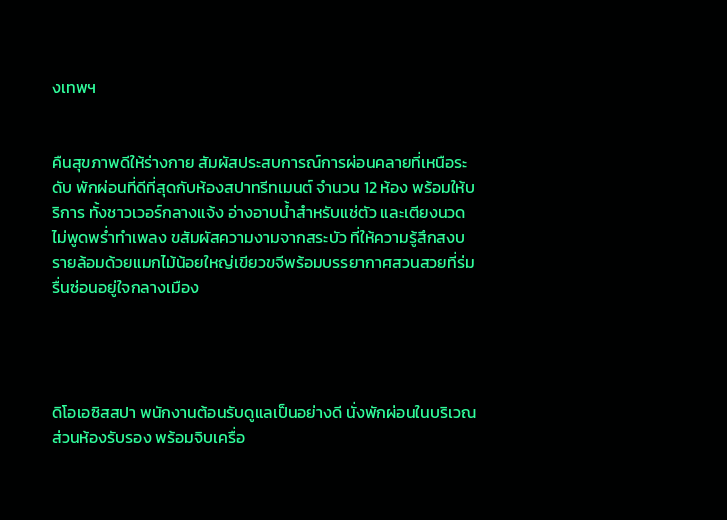งเทพฯ


คืนสุขภาพดีให้ร่างกาย สัมผัสประสบการณ์การผ่อนคลายที่เหนือระดับ พักผ่อนที่ดีที่สุดกับห้องสปาทรีทเมนต์ จำนวน 12 ห้อง พร้อมให้บริการ ทั้งชาวเวอร์กลางแจ้ง อ่างอาบน้ำสำหรับแช่ตัว และเตียงนวด ไม่พูดพร่ำทำเพลง ขสัมผัสความงามจากสระบัว ที่ให้ความรู้สึกสงบ รายล้อมด้วยแมกไม้น้อยใหญ่เขียวขจีพร้อมบรรยากาศสวนสวยที่ร่มรื่นซ่อนอยู่ใจกลางเมือง




ดิโอเอซิสสปา พนักงานต้อนรับดูแลเป็นอย่างดี นั่งพักผ่อนในบริเวณส่วนห้องรับรอง พร้อมจิบเครื่อ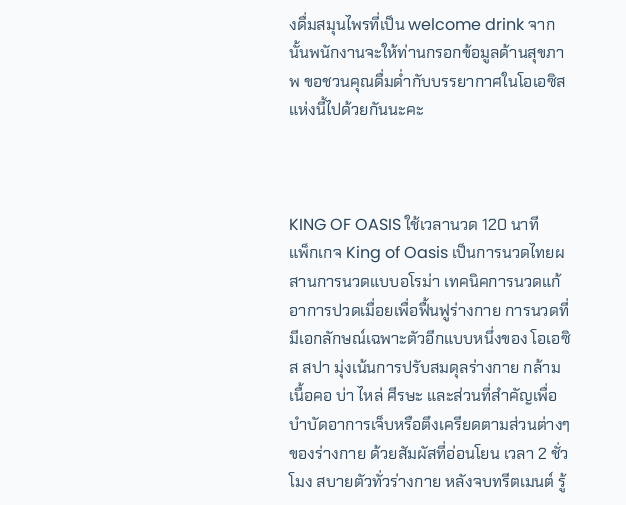งดื่มสมุนไพรที่เป็น welcome drink จากนั้นพนักงานจะให้ท่านกรอกข้อมูลด้านสุขภาพ ขอชวนคุณดื่มด่ำกับบรรยากาศในโอเอซิสแห่งนี้ไปด้วยกันนะคะ



KING OF OASIS ใช้เวลานวด 120 นาที
แพ็กเกจ King of Oasis เป็นการนวดไทยผสานการนวดแบบอโรม่า เทคนิคการนวดแก้อาการปวดเมื่อยเพื่อฟื้นฟูร่างกาย การนวดที่มีเอกลักษณ์เฉพาะตัวอีกแบบหนึ่งของ โอเอซิส สปา มุ่งเน้นการปรับสมดุลร่างกาย กล้ามเนื้อคอ บ่า ไหล่ ศีรษะ และส่วนที่สำคัญเพื่อบำบัดอาการเจ็บหรือตึงเครียดตามส่วนต่างๆ ของร่างกาย ด้วยสัมผัสที่อ่อนโยน เวลา 2 ชั่วโมง สบายตัวทั่วร่างกาย หลังจบทรีตเมนต์ รู้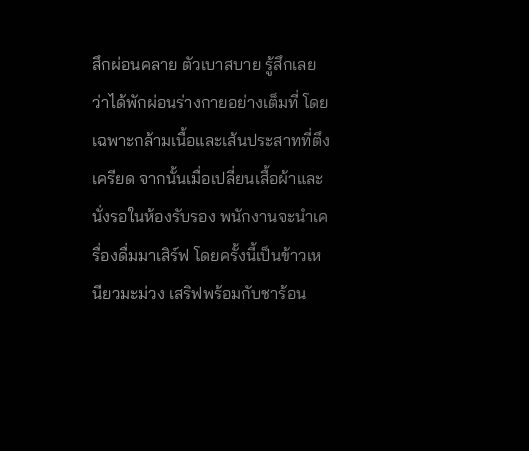สึกผ่อนคลาย ตัวเบาสบาย รู้สึกเลยว่าได้พักผ่อนร่างกายอย่างเต็มที่ โดยเฉพาะกล้ามเนื้อและเส้นประสาทที่ตึงเครียด จากนั้นเมื่อเปลี่ยนเสื้อผ้าและนั่งรอในห้องรับรอง พนักงานจะนำเครื่องดื่มมาเสิร์ฟ โดยครั้งนี้เป็นข้าวเหนียวมะม่วง เสริฟพร้อมกับชาร้อน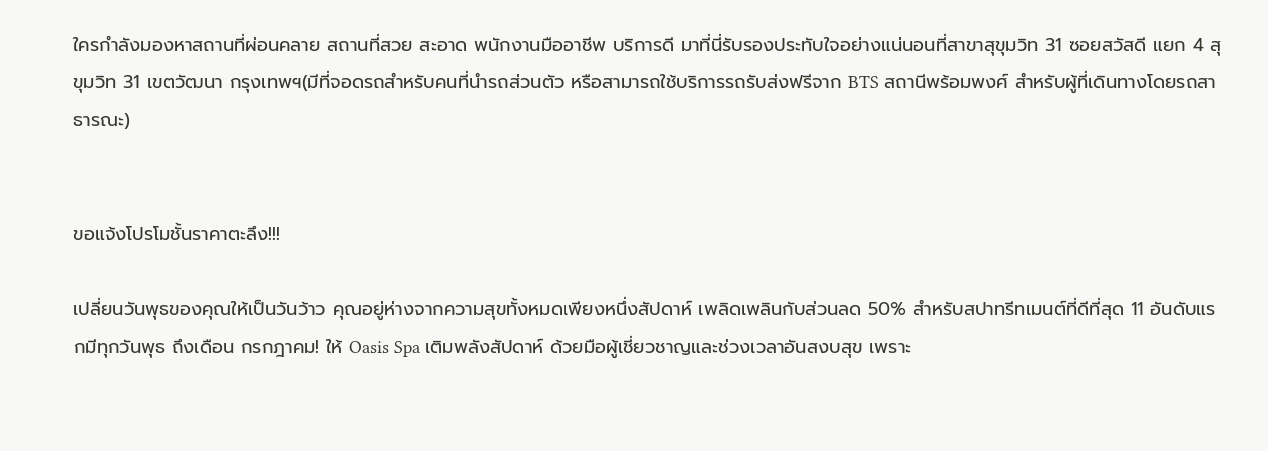ใครกำลังมองหาสถานที่ผ่อนคลาย สถานที่สวย สะอาด พนักงานมืออาชีพ บริการดี มาที่นี่รับรองประทับใจอย่างแน่นอนที่สาขาสุขุมวิท 31 ซอยสวัสดี แยก 4 สุขุมวิท 31 เขตวัฒนา กรุงเทพฯ(มีที่จอดรถสำหรับคนที่นำรถส่วนตัว หรือสามารถใช้บริการรถรับส่งฟรีจาก BTS สถานีพร้อมพงศ์ สำหรับผู้ที่เดินทางโดยรถสาธารณะ)


ขอแจ้งโปรโมชั้นราคาตะลึง!!!

เปลี่ยนวันพุธของคุณให้เป็นวันว้าว คุณอยู่ห่างจากความสุขทั้งหมดเพียงหนึ่งสัปดาห์ เพลิดเพลินกับส่วนลด 50% สําหรับสปาทรีทเมนต์ที่ดีที่สุด 11 อันดับแรกมีทุกวันพุธ ถึงเดือน กรกฎาคม! ให้ Oasis Spa เติมพลังสัปดาห์ ด้วยมือผู้เชี่ยวชาญและช่วงเวลาอันสงบสุข เพราะ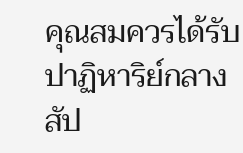คุณสมควรได้รับปาฏิหาริย์กลางสัป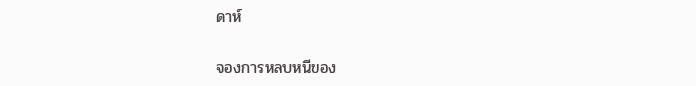ดาห์

จองการหลบหนีของ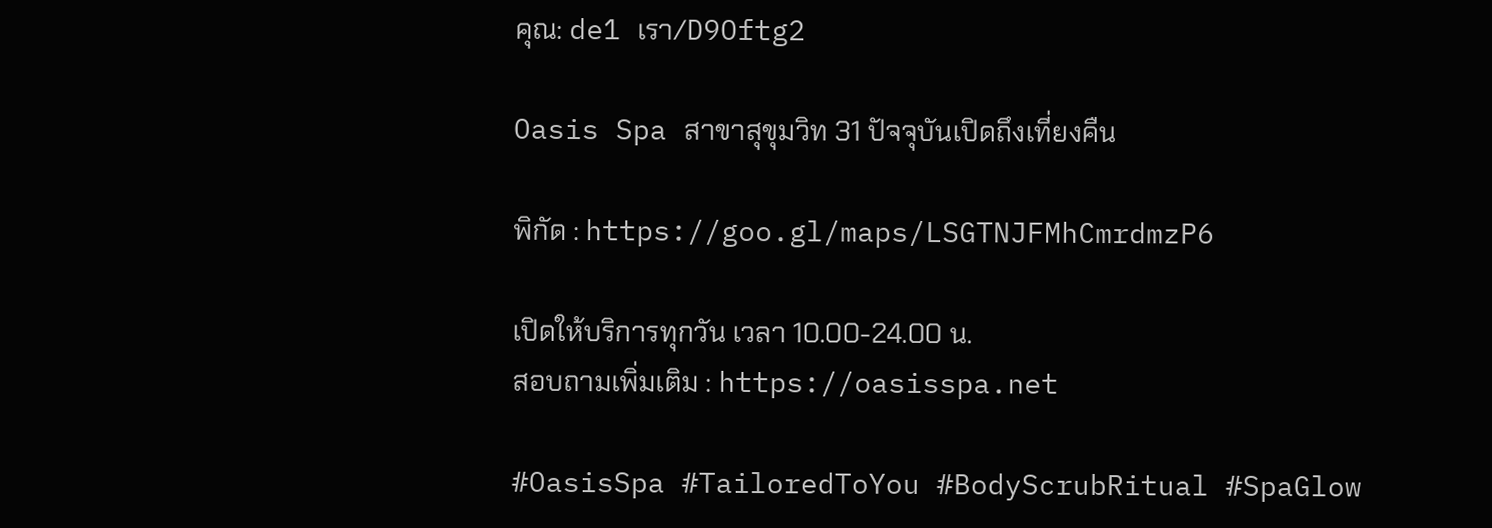คุณ: de1 เรา/D9Oftg2

Oasis Spa สาขาสุขุมวิท 31 ปัจจุบันเปิดถึงเที่ยงคืน

พิกัด : https://goo.gl/maps/LSGTNJFMhCmrdmzP6

เปิดให้บริการทุกวัน เวลา 10.00-24.00 น.
สอบถามเพิ่มเติม : https://oasisspa.net

#OasisSpa #TailoredToYou #BodyScrubRitual #SpaGlow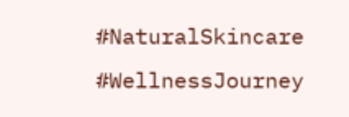#NaturalSkincare #WellnessJourney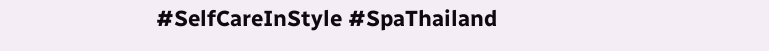#SelfCareInStyle #SpaThailand